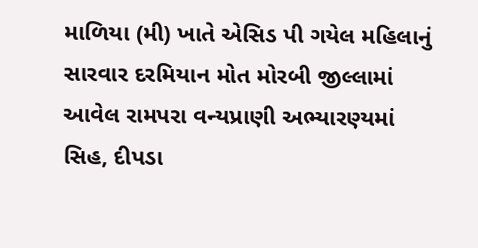માળિયા (મી) ખાતે એસિડ પી ગયેલ મહિલાનું સારવાર દરમિયાન મોત મોરબી જીલ્લામાં આવેલ રામપરા વન્યપ્રાણી અભ્યારણ્યમાં સિહ, દીપડા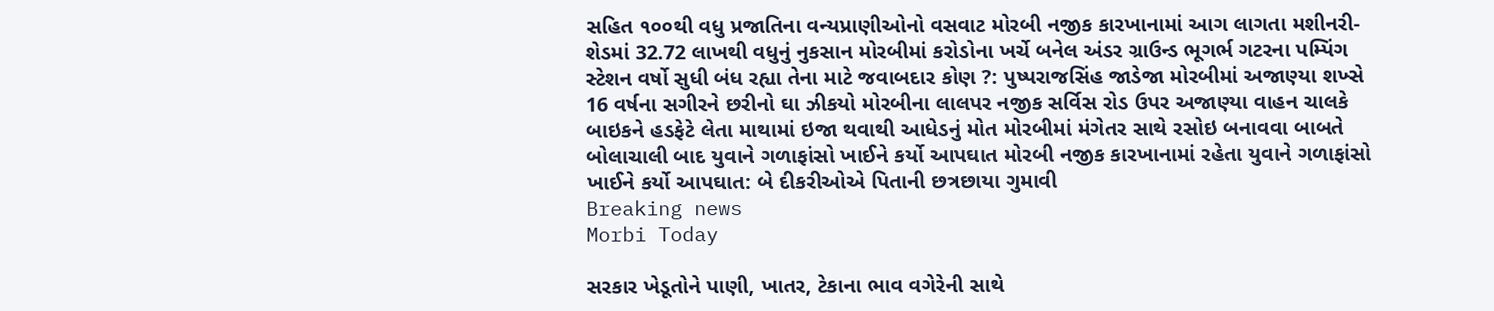સહિત ૧૦૦થી વધુ પ્રજાતિના વન્યપ્રાણીઓનો વસવાટ મોરબી નજીક કારખાનામાં આગ લાગતા મશીનરી-શેડમાં 32.72 લાખથી વધુનું નુકસાન મોરબીમાં કરોડોના ખર્ચે બનેલ અંડર ગ્રાઉન્ડ ભૂગર્ભ ગટરના પમ્પિંગ સ્ટેશન વર્ષો સુધી બંધ રહ્યા તેના માટે જવાબદાર કોણ ?: પુષ્પરાજસિંહ જાડેજા મોરબીમાં અજાણ્યા શખ્સે 16 વર્ષના સગીરને છરીનો ઘા ઝીકયો મોરબીના લાલપર નજીક સર્વિસ રોડ ઉપર અજાણ્યા વાહન ચાલકે બાઇકને હડફેટે લેતા માથામાં ઇજા થવાથી આધેડનું મોત મોરબીમાં મંગેતર સાથે રસોઇ બનાવવા બાબતે બોલાચાલી બાદ યુવાને ગળાફાંસો ખાઈને કર્યો આપઘાત મોરબી નજીક કારખાનામાં રહેતા યુવાને ગળાફાંસો ખાઈને કર્યો આપઘાત: બે દીકરીઓએ પિતાની છત્રછાયા ગુમાવી
Breaking news
Morbi Today

સરકાર ખેડૂતોને પાણી, ખાતર, ટેકાના ભાવ વગેરેની સાથે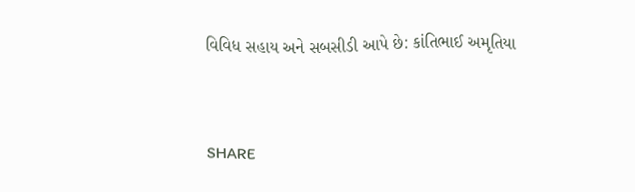વિવિધ સહાય અને સબસીડી આપે છે: કાંતિભાઈ અમૃતિયા


SHARE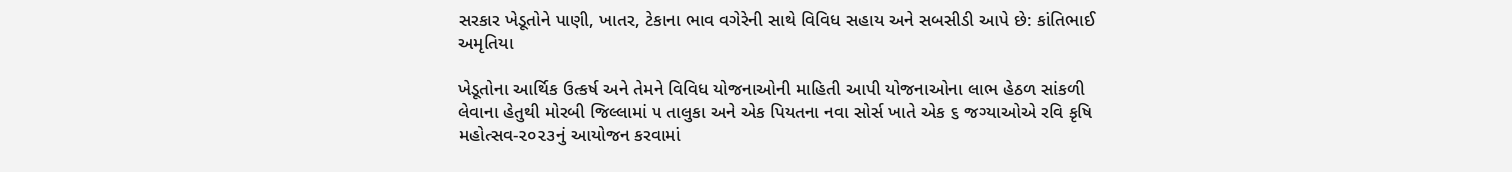સરકાર ખેડૂતોને પાણી, ખાતર, ટેકાના ભાવ વગેરેની સાથે વિવિધ સહાય અને સબસીડી આપે છે: કાંતિભાઈ અમૃતિયા

ખેડૂતોના આર્થિક ઉત્કર્ષ અને તેમને વિવિધ યોજનાઓની માહિતી આપી યોજનાઓના લાભ હેઠળ સાંકળી લેવાના હેતુથી મોરબી જિલ્લામાં ૫ તાલુકા અને એક પિયતના નવા સોર્સ ખાતે એક ૬ જગ્યાઓએ રવિ કૃષિ મહોત્સવ-૨૦૨૩નું આયોજન કરવામાં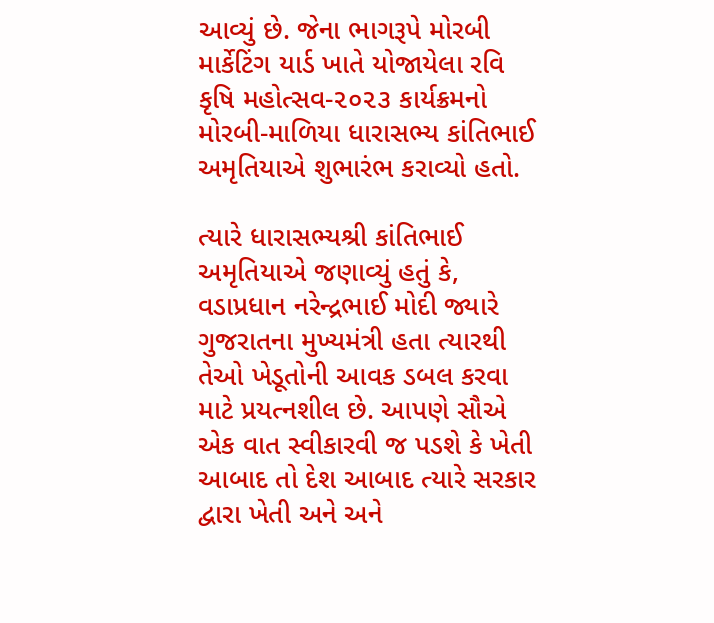આવ્યું છે. જેના ભાગરૂપે મોરબી માર્કેટિંગ યાર્ડ ખાતે યોજાયેલા રવિ કૃષિ મહોત્સવ-૨૦૨૩ કાર્યક્રમનો મોરબી-માળિયા ધારાસભ્ય કાંતિભાઈ અમૃતિયાએ શુભારંભ કરાવ્યો હતો.

ત્યારે ધારાસભ્યશ્રી કાંતિભાઈ અમૃતિયાએ જણાવ્યું હતું કે, વડાપ્રધાન નરેન્દ્રભાઈ મોદી જ્યારે ગુજરાતના મુખ્યમંત્રી હતા ત્યારથી તેઓ ખેડૂતોની આવક ડબલ કરવા માટે પ્રયત્નશીલ છે. આપણે સૌએ એક વાત સ્વીકારવી જ પડશે કે ખેતી આબાદ તો દેશ આબાદ ત્યારે સરકાર દ્વારા ખેતી અને અને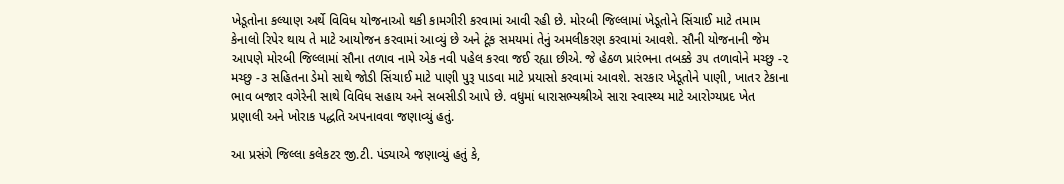ખેડૂતોના કલ્યાણ અર્થે વિવિધ યોજનાઓ થકી કામગીરી કરવામાં આવી રહી છે. મોરબી જિલ્લામાં ખેડૂતોને સિંચાઈ માટે તમામ કેનાલો રિપેર થાય તે માટે આયોજન કરવામાં આવ્યું છે અને ટૂંક સમયમાં તેનું અમલીકરણ કરવામાં આવશે. સૌની યોજનાની જેમ આપણે મોરબી જિલ્લામાં સૌના તળાવ નામે એક નવી પહેલ કરવા જઈ રહ્યા છીએ. જે હેઠળ પ્રારંભના તબક્કે ૩૫ તળાવોને મચ્છુ -૨ મચ્છુ -૩ સહિતના ડેમો સાથે જોડી સિંચાઈ માટે પાણી પુરૂ પાડવા માટે પ્રયાસો કરવામાં આવશે. સરકાર ખેડૂતોને પાણી, ખાતર ટેકાના ભાવ બજાર વગેરેની સાથે વિવિધ સહાય અને સબસીડી આપે છે. વધુમાં ધારાસભ્યશ્રીએ સારા સ્વાસ્થ્ય માટે આરોગ્યપ્રદ ખેત પ્રણાલી અને ખોરાક પદ્ધતિ અપનાવવા જણાવ્યું હતું.

આ પ્રસંગે જિલ્લા કલેકટર જી.ટી. પંડ્યાએ જણાવ્યું હતું કે,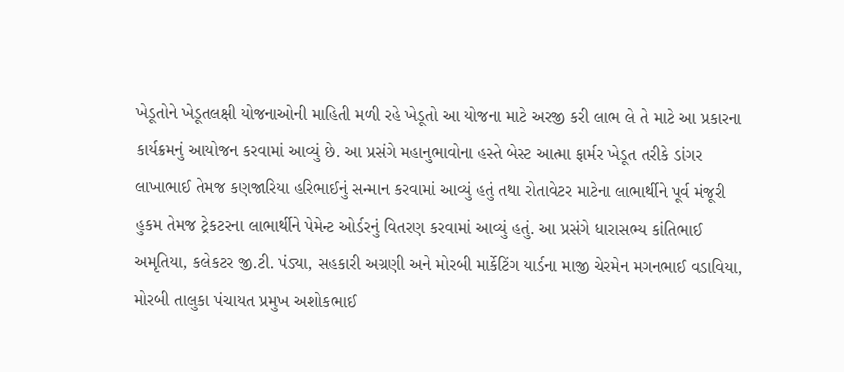ખેડૂતોને ખેડૂતલક્ષી યોજનાઓની માહિતી મળી રહે ખેડૂતો આ યોજના માટે અરજી કરી લાભ લે તે માટે આ પ્રકારના કાર્યક્રમનું આયોજન કરવામાં આવ્યું છે. આ પ્રસંગે મહાનુભાવોના હસ્તે બેસ્ટ આત્મા ફાર્મર ખેડૂત તરીકે ડાંગર લાખાભાઈ તેમજ કણજારિયા હરિભાઈનું સન્માન કરવામાં આવ્યું હતું તથા રોતાવેટર માટેના લાભાર્થીને પૂર્વ મંજૂરી હુકમ તેમજ ટ્રેકટરના લાભાર્થીને પેમેન્ટ ઓર્ડરનું વિતરણ કરવામાં આવ્યું હતું. આ પ્રસંગે ધારાસભ્ય કાંતિભાઈ અમૃતિયા, કલેકટર જી.ટી. પંડ્યા, સહકારી અગ્રણી અને મોરબી માર્કેટિંગ યાર્ડના માજી ચેરમેન મગનભાઈ વડાવિયા, મોરબી તાલુકા પંચાયત પ્રમુખ અશોકભાઈ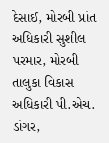દેસાઈ, મોરબી પ્રાંત અધિકારી સુશીલ પરમાર, મોરબી તાલુકા વિકાસ અધિકારી પી.એચ. ડાંગર,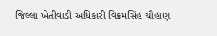જિલ્લા ખેતીવાડી અધિકારી વિક્રમસિંહ ચૌહાણ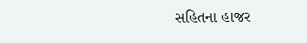સહિતના હાજર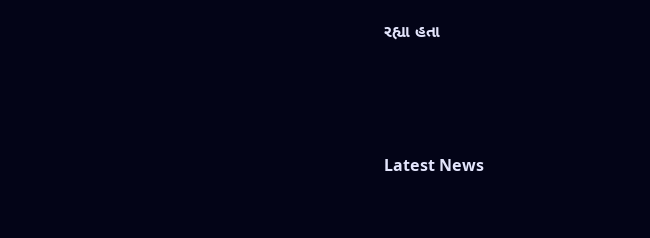રહ્યા હતા





Latest News